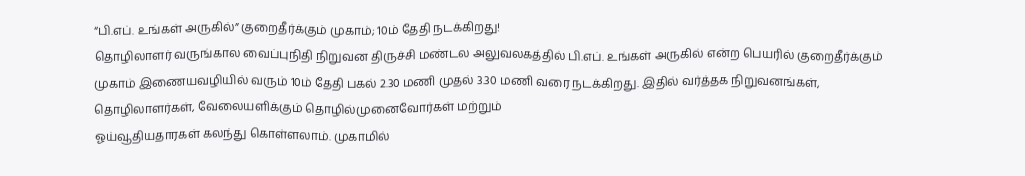“பி.எப். உங்கள் அருகில்” குறைதீர்க்கும் முகாம்; 10ம் தேதி நடக்கிறது!
தொழிலாளர் வருங்கால வைப்புநிதி நிறுவன திருச்சி மண்டல அலுவலகத்தில் பி.எப். உங்கள் அருகில் என்ற பெயரில் குறைதீர்க்கும் முகாம் இணையவழியில் வரும் 10ம் தேதி பகல் 2.30 மணி முதல் 3.30 மணி வரை நடக்கிறது. இதில் வர்த்தக நிறுவனங்கள், தொழிலாளர்கள், வேலையளிக்கும் தொழில்முனைவோர்கள் மற்றும்
ஓய்வூதியதாரகள் கலந்து கொள்ளலாம். முகாமில்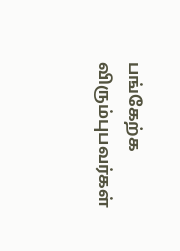பங்கேற்க விரும்புபவர்கள்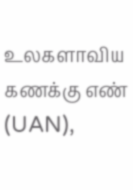உலகளாவிய கணக்கு எண் (UAN),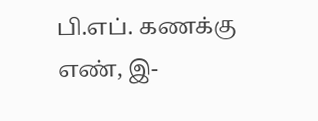பி.எப். கணக்கு எண், இ-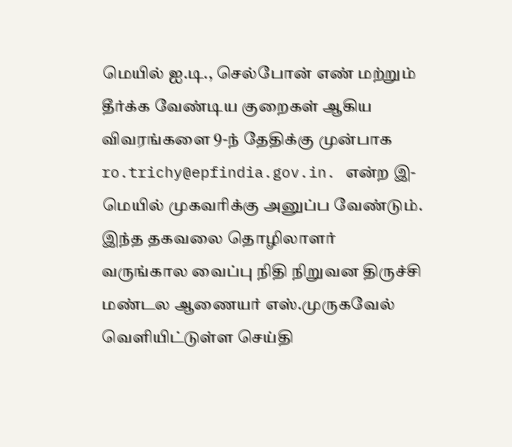மெயில் ஐ.டி., செல்போன் எண் மற்றும் தீர்க்க வேண்டிய குறைகள் ஆகிய விவரங்களை 9-ந் தேதிக்கு முன்பாக ro.trichy@epfindia.gov.in. என்ற இ-மெயில் முகவரிக்கு அனுப்ப வேண்டும். இந்த தகவலை தொழிலாளர் வருங்கால வைப்பு நிதி நிறுவன திருச்சி மண்டல ஆணையர் எஸ்.முருகவேல் வெளியிட்டுள்ள செய்தி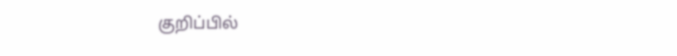குறிப்பில்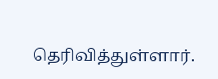தெரிவித்துள்ளார்.